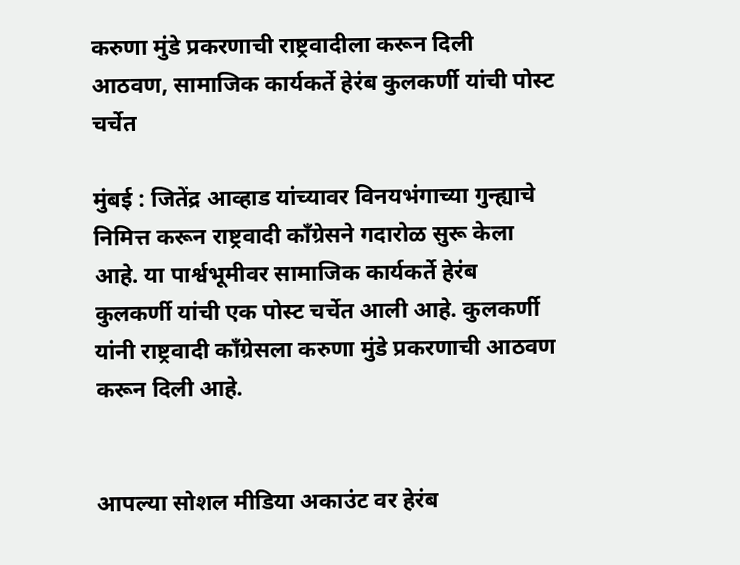करुणा मुंडे प्रकरणाची राष्ट्रवादीला करून दिली आठवण, सामाजिक कार्यकर्ते हेरंब कुलकर्णी यांची पोस्ट चर्चेत

मुंबई : जितेंद्र आव्हाड यांच्यावर विनयभंगाच्या गुन्ह्याचे निमित्त करून राष्ट्रवादी कॉंग्रेसने गदारोळ सुरू केला आहे. या पार्श्वभूमीवर सामाजिक कार्यकर्ते हेरंब कुलकर्णी यांची एक पोस्ट चर्चेत आली आहे. कुलकर्णी यांनी राष्ट्रवादी कॉंग्रेसला करुणा मुंडे प्रकरणाची आठवण करून दिली आहे.


आपल्या सोशल मीडिया अकाउंट वर हेरंब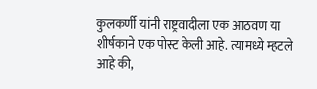कुलकर्णी यांनी राष्ट्रवादीला एक आठवण या शीर्षकाने एक पोस्ट केली आहे. त्यामध्ये म्हटले आहे की,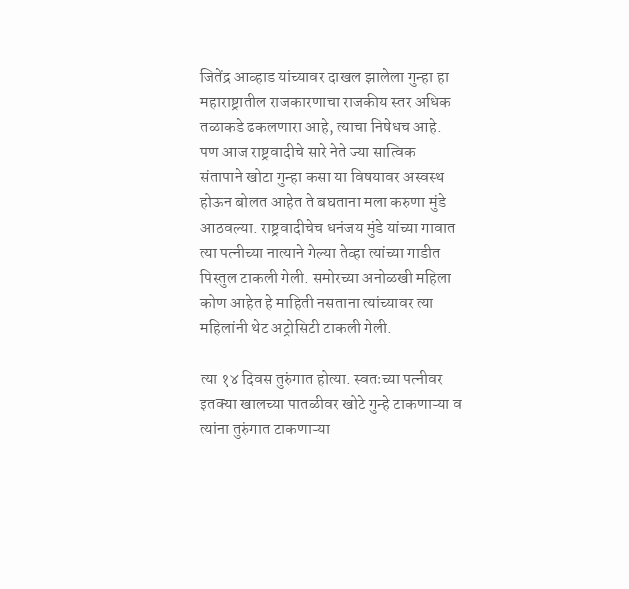जितेंद्र आव्हाड यांच्यावर दाखल झालेला गुन्हा हा महाराष्ट्रातील राजकारणाचा राजकीय स्तर अधिक तळाकडे ढकलणारा आहे, त्याचा निषेधच आहे. पण आज राष्ट्रवादीचे सारे नेते ज्या सात्विक संतापाने खोटा गुन्हा कसा या विषयावर अस्वस्थ होऊन बोलत आहेत ते बघताना मला करुणा मुंडे आठवल्या. राष्ट्रवादीचेच धनंजय मुंडे यांच्या गावात त्या पत्नीच्या नात्याने गेल्या तेव्हा त्यांच्या गाडीत पिस्तुल टाकली गेली. समोरच्या अनोळखी महिला कोण आहेत हे माहिती नसताना त्यांच्यावर त्या महिलांनी थेट अट्रोसिटी टाकली गेली.

त्या १४ दिवस तुरुंगात होत्या. स्वतःच्या पत्नीवर इतक्या खालच्या पातळीवर खोटे गुन्हे टाकणाऱ्या व त्यांना तुरुंगात टाकणाऱ्या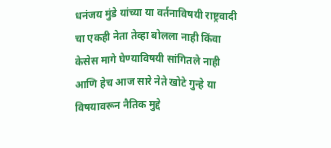धनंजय मुंडे यांच्या या वर्तनाविषयी राष्ट्रवादी चा एकही नेता तेव्हा बोलला नाही किंवा केसेस मागे घेण्याविषयी सांगितले नाही आणि हेच आज सारे नेते खोटे गुन्हे या विषयावरून नैतिक मुद्दे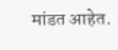मांडत आहेत.